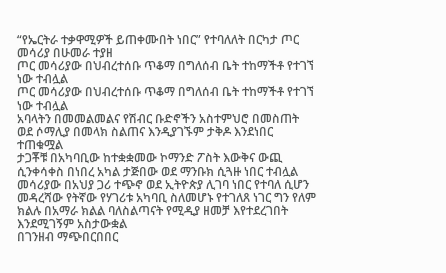“የኤርትራ ተቃዋሚዎች ይጠቀሙበት ነበር” የተባለለት በርካታ ጦር መሳሪያ በሁመራ ተያዘ
ጦር መሳሪያው በህብረተሰቡ ጥቆማ በግለሰብ ቤት ተከማችቶ የተገኘ ነው ተብሏል
ጦር መሳሪያው በህብረተሰቡ ጥቆማ በግለሰብ ቤት ተከማችቶ የተገኘ ነው ተብሏል
አባላትን በመመልመልና የሽብር ቡድኖችን አስተምህሮ በመስጠት ወደ ሶማሊያ በመላክ ስልጠና እንዲያገኙም ታቅዶ እንደነበር ተጠቁሟል
ታጋቾቹ በአካባቢው ከተቋቋመው ኮማንድ ፖስት እውቅና ውጪ ሲንቀሳቀስ በነበረ አካል ታጅበው ወደ ማንቡክ ሲጓዙ ነበር ተብሏል
መሳሪያው በአህያ ጋሪ ተጭኖ ወደ ኢትዮጵያ ሊገባ ነበር የተባለ ሲሆን መዳረሻው የትኛው የሃገሪቱ አካባቢ ስለመሆኑ የተገለጸ ነገር ግን የለም
ክልሉ በአማራ ክልል ባለስልጣናት የሚዲያ ዘመቻ እየተደረገበት እንደሚገኝም አስታውቋል
በገንዘብ ማጭበርበበር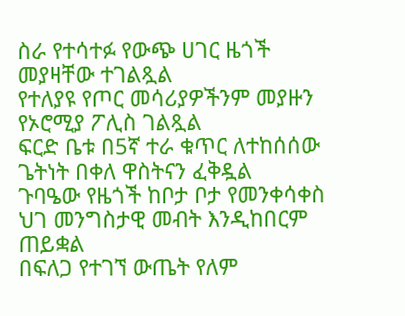ስራ የተሳተፉ የውጭ ሀገር ዜጎች መያዛቸው ተገልጿል
የተለያዩ የጦር መሳሪያዎችንም መያዙን የኦሮሚያ ፖሊስ ገልጿል
ፍርድ ቤቱ በ5ኛ ተራ ቁጥር ለተከሰሰው ጌትነት በቀለ ዋስትናን ፈቅዷል
ጉባዔው የዜጎች ከቦታ ቦታ የመንቀሳቀስ ህገ መንግስታዊ መብት እንዲከበርም ጠይቋል
በፍለጋ የተገኘ ውጤት የለም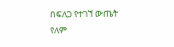በፍለጋ የተገኘ ውጤት የለም